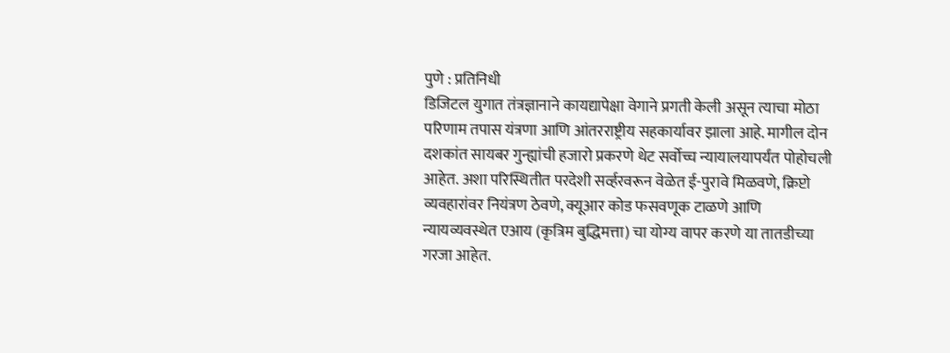पुणे : प्रतिनिधी
डिजिटल युगात तंत्रज्ञानाने कायद्यापेक्षा वेगाने प्रगती केली असून त्याचा मोठा परिणाम तपास यंत्रणा आणि आंतरराष्ट्रीय सहकार्यावर झाला आहे. मागील दोन दशकांत सायबर गुन्ह्यांची हजारो प्रकरणे थेट सर्वोच्च न्यायालयापर्यंत पोहोचली आहेत. अशा परिस्थितीत परदेशी सर्व्हरवरून वेळेत ई-पुरावे मिळवणे, क्रिप्टो व्यवहारांवर नियंत्रण ठेवणे, क्यूआर कोड फसवणूक टाळणे आणि न्यायव्यवस्थेत एआय (कृत्रिम बुद्धिमत्ता) चा योग्य वापर करणे या तातडीच्या गरजा आहेत.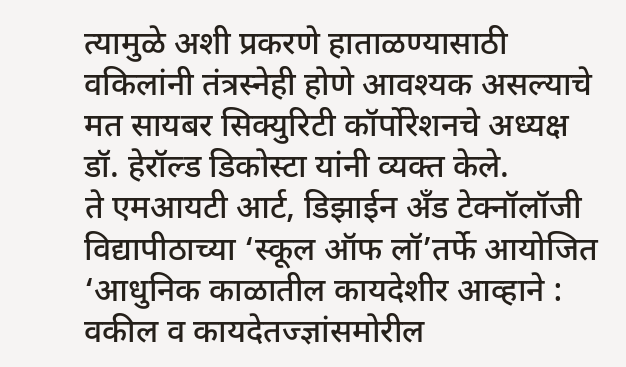त्यामुळे अशी प्रकरणे हाताळण्यासाठी वकिलांनी तंत्रस्नेही होणे आवश्यक असल्याचे मत सायबर सिक्युरिटी कॉर्पोरेशनचे अध्यक्ष डॉ. हेरॉल्ड डिकोस्टा यांनी व्यक्त केले.
ते एमआयटी आर्ट, डिझाईन अँड टेक्नॉलॉजी विद्यापीठाच्या ‘स्कूल ऑफ लॉ’तर्फे आयोजित ‘आधुनिक काळातील कायदेशीर आव्हाने : वकील व कायदेतज्ज्ञांसमोरील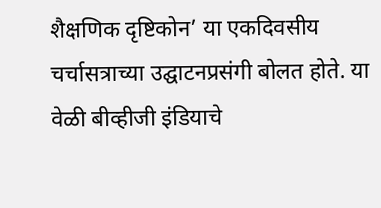शैक्षणिक दृष्टिकोन’ या एकदिवसीय चर्चासत्राच्या उद्घाटनप्रसंगी बोलत होते. या वेळी बीव्हीजी इंडियाचे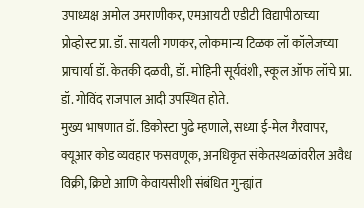उपाध्यक्ष अमोल उमराणीकर, एमआयटी एडीटी विद्यापीठाच्या प्रोव्होस्ट प्रा. डॉ. सायली गणकर, लोकमान्य टिळक लॉ कॉलेजच्या प्राचार्या डॉ. केतकी दळवी, डॉ. मोहिनी सूर्यवंशी, स्कूल ऑफ लॉचे प्रा. डॉ. गोविंद राजपाल आदी उपस्थित होते.
मुख्य भाषणात डॉ. डिकोस्टा पुढे म्हणाले, सध्या ई-मेल गैरवापर, क्यूआर कोड व्यवहार फसवणूक, अनधिकृत संकेतस्थळांवरील अवैध विक्री, क्रिप्टो आणि केवायसीशी संबंधित गुन्ह्यांत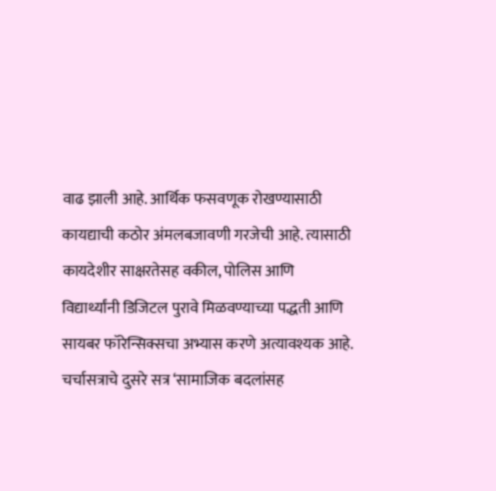वाढ झाली आहे. आर्थिक फसवणूक रोखण्यासाठी कायद्याची कठोर अंमलबजावणी गरजेची आहे. त्यासाठी कायदेशीर साक्षरतेसह वकील, पोलिस आणि विद्यार्थ्यांनी डिजिटल पुरावे मिळवण्याच्या पद्धती आणि सायबर फॉरेन्सिक्सचा अभ्यास करणे अत्यावश्यक आहे.
चर्चासत्राचे दुसरे सत्र ‘सामाजिक बदलांसह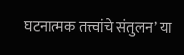घटनात्मक तत्त्वांचे संतुलन’ या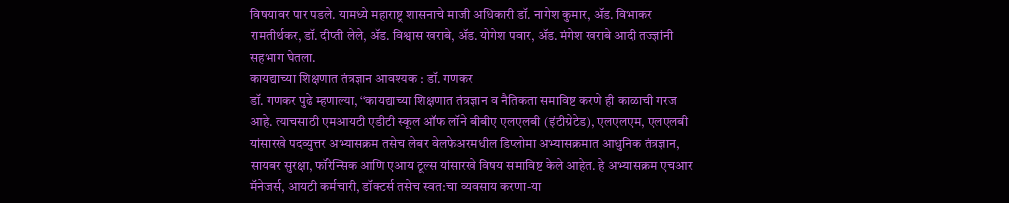विषयावर पार पडले. यामध्ये महाराष्ट्र शासनाचे माजी अधिकारी डॉ. नागेश कुमार, ॲड. विभाकर रामतीर्थकर, डॉ. दीप्ती लेले, ॲड. विश्वास खराबे, ॲड. योगेश पवार, ॲड. मंगेश खराबे आदी तज्ज्ञांनी सहभाग घेतला.
कायद्याच्या शिक्षणात तंत्रज्ञान आवश्यक : डॉ. गणकर
डॉ. गणकर पुढे म्हणाल्या, ‘‘कायद्याच्या शिक्षणात तंत्रज्ञान व नैतिकता समाविष्ट करणे ही काळाची गरज आहे. त्याचसाठी एमआयटी एडीटी स्कूल ऑफ लॉने बीबीए एलएलबी (इंटीग्रेटेड), एलएलएम, एलएलबी यांसारखे पदव्युत्तर अभ्यासक्रम तसेच लेबर वेलफेअरमधील डिप्लोमा अभ्यासक्रमात आधुनिक तंत्रज्ञान, सायबर सुरक्षा, फॉरेन्सिक आणि एआय टूल्स यांसारखे विषय समाविष्ट केले आहेत. हे अभ्यासक्रम एचआर मॅनेजर्स, आयटी कर्मचारी, डॉक्टर्स तसेच स्वत:चा व्यवसाय करणा-या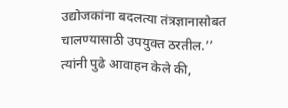उद्योजकांना बदलत्या तंत्रज्ञानासोबत चालण्यासाठी उपयुक्त ठरतील.’’ त्यांनी पुढे आवाहन केले की,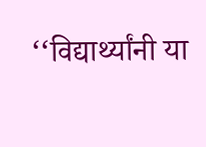‘‘विद्यार्थ्यांनी या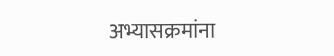अभ्यासक्रमांना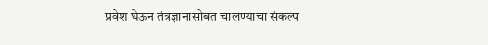प्रवेश घेऊन तंत्रज्ञानासोबत चालण्याचा संकल्प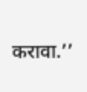करावा.’’